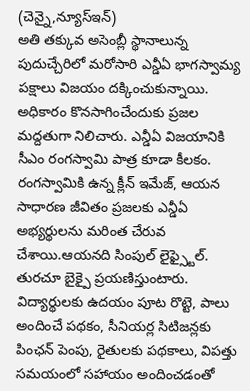(చెన్నై,న్యూస్ఇన్)
అతి తక్కువ అసెంబ్లీ స్థానాలున్న పుదుచ్చేరిలో మరోసారి ఎన్డీఏ భాగస్వామ్య పక్షాలు విజయం దక్కించుకున్నాయి. అధికారం కొనసాగించేందుకు ప్రజల మద్దతుగా నిలిచారు. ఎన్డీఏ విజయానికి సీఎం రంగస్వామి పాత్ర కూడా కీలకం. రంగస్వామికి ఉన్న క్లీన్ ఇమేజ్, ఆయన సాధారణ జీవితం ప్రజలకు ఎన్డీఏ అభ్యర్థులను మరింత చేరువ చేశాయి.ఆయనది సింపుల్ లైఫ్స్టైల్. తురచూ బైక్పై ప్రయణిస్తుంటారు. విద్యార్థులకు ఉదయం పూట రొట్టె, పాలు అందించే పథకం, సీనియర్ల సిటిజన్లకు పింఛన్ పెంపు, రైతులకు పథకాలు, విపత్తు సమయంలో సహాయం అందించడంతో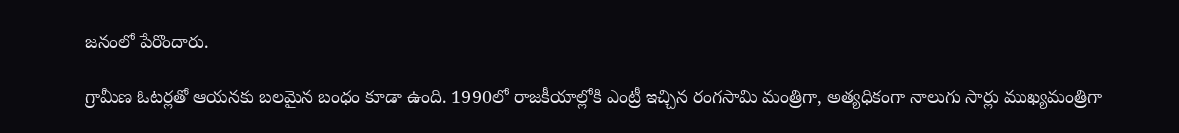జనంలో పేరొందారు.

గ్రామీణ ఓటర్లతో ఆయనకు బలమైన బంధం కూడా ఉంది. 1990లో రాజకీయాల్లోకి ఎంట్రీ ఇచ్చిన రంగసామి మంత్రిగా, అత్యధికంగా నాలుగు సార్లు ముఖ్యమంత్రిగా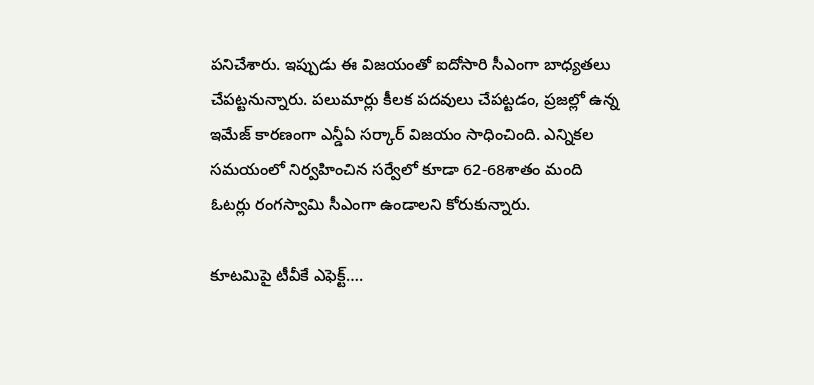పనిచేశారు. ఇప్పుడు ఈ విజయంతో ఐదోసారి సీఎంగా బాధ్యతలు చేపట్టనున్నారు. పలుమార్లు కీలక పదవులు చేపట్టడం, ప్రజల్లో ఉన్న ఇమేజ్ కారణంగా ఎన్డీఏ సర్కార్ విజయం సాధించింది. ఎన్నికల సమయంలో నిర్వహించిన సర్వేలో కూడా 62-68శాతం మంది ఓటర్లు రంగస్వామి సీఎంగా ఉండాలని కోరుకున్నారు.

కూటమిపై టీవీకే ఎఫెక్ట్….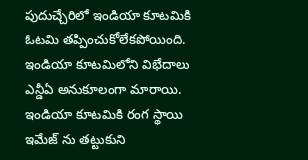పుదుచ్చేరిలో ఇండియా కూటమికి ఓటమి తప్పించుకోలేకపోయింది. ఇండియా కూటమిలోని విభేదాలు
ఎన్డీఏ అనుకూలంగా మారాయి. ఇండియా కూటమికి రంగ స్థాయి ఇమేజ్ ను తట్టుకుని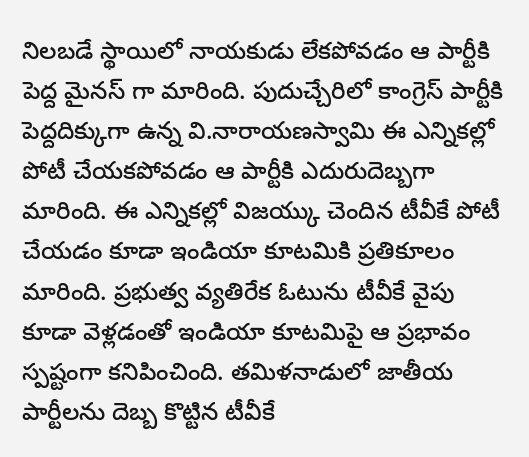నిలబడే స్థాయిలో నాయకుడు లేకపోవడం ఆ పార్టీకి పెద్ద మైనస్ గా మారింది. పుదుచ్చేరిలో కాంగ్రెస్ పార్టీకి పెద్దదిక్కుగా ఉన్న వి.నారాయణస్వామి ఈ ఎన్నికల్లో పోటీ చేయకపోవడం ఆ పార్టీకి ఎదురుదెబ్బగా మారింది. ఈ ఎన్నికల్లో విజయ్కు చెందిన టీవీకే పోటీ చేయడం కూడా ఇండియా కూటమికి ప్రతికూలం మారింది. ప్రభుత్వ వ్యతిరేక ఓటును టీవీకే వైపు కూడా వెళ్లడంతో ఇండియా కూటమిపై ఆ ప్రభావం స్పష్టంగా కనిపించింది. తమిళనాడులో జాతీయ పార్టీలను దెబ్బ కొట్టిన టీవీకే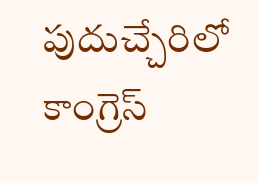పుదుచ్చేరిలో కాంగ్రెస్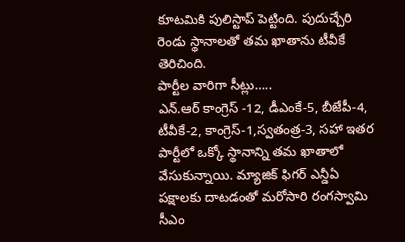కూటమికి పులిస్టాప్ పెట్టింది. పుదుచ్చేరి రెండు స్థానాలతో తమ ఖాతాను టీవీకే తెరిచింది.
పార్టీల వారిగా సీట్లు…..
ఎన్.ఆర్ కాంగ్రెస్ -12, డీఎంకే-5, బీజేపీ-4, టీవీకే-2, కాంగ్రెస్-1,స్వతంత్ర-3, సహా ఇతర పార్టీలో ఒక్కో స్థానాన్ని తమ ఖాతాలో వేసుకున్నాయి. మ్యాజిక్ ఫిగర్ ఎన్డీఏ పక్షాలకు దాటడంతో మరోసారి రంగస్వామి సీఎం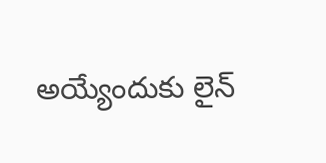అయ్యేందుకు లైన్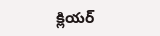క్లియర్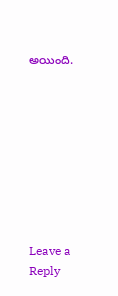అయింది.









Leave a Reply